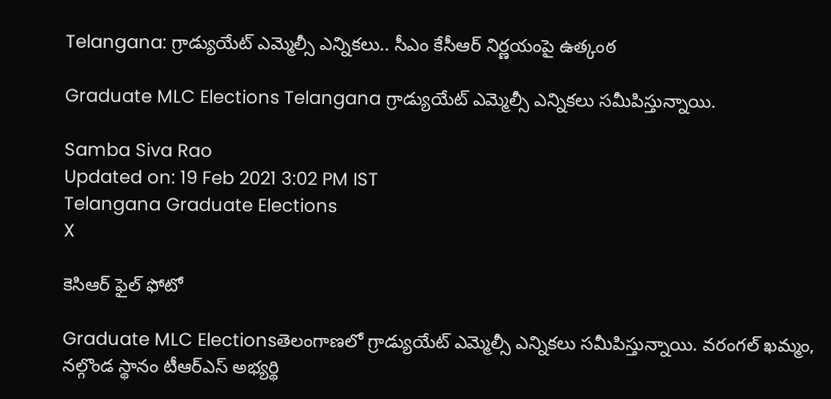Telangana: గ్రాడ్యుయేట్ ఎమ్మెల్సీ ఎన్నికలు.. సీఎం కేసీఆర్ నిర్ణయంపై ఉత్కంఠ

Graduate MLC Elections Telangana గ్రాడ్యుయేట్ ఎమ్మెల్సీ ఎన్నికలు సమీపిస్తున్నాయి.

Samba Siva Rao
Updated on: 19 Feb 2021 3:02 PM IST
Telangana Graduate Elections
X

కెసిఆర్ ఫైల్ ఫోటో

Graduate MLC Electionsతెలంగాణలో గ్రాడ్యుయేట్ ఎమ్మెల్సీ ఎన్నికలు సమీపిస్తున్నాయి. వరంగల్ ఖమ్మం, నల్గొండ స్థానం టీఆర్ఎస్ అభ్యర్థి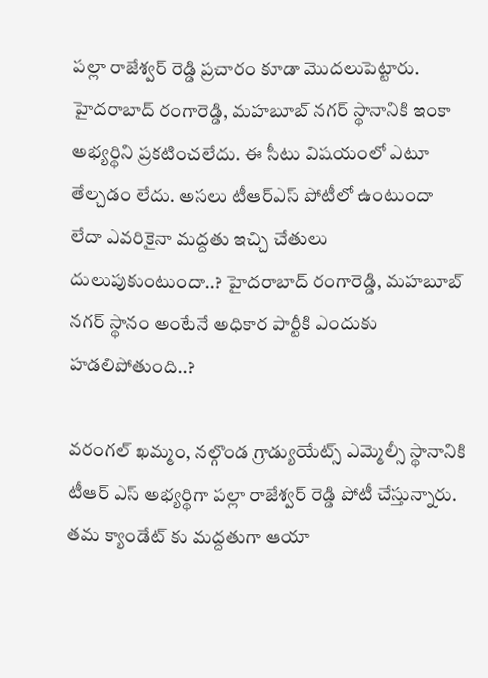పల్లా రాజేశ్వర్ రెడ్డి ప్రచారం కూడా మొదలుపెట్టారు. హైదరాబాద్ రంగారెడ్డి, మహబూబ్ నగర్ స్థానానికి ఇంకా అభ్యర్థిని ప్రకటించలేదు. ఈ సీటు విషయంలో ఎటూ తేల్చడం లేదు. అసలు టీఆర్ఎస్ పోటీలో ఉంటుందా లేదా ఎవరికైనా మద్దతు ఇచ్చి చేతులు దులుపుకుంటుందా..? హైదరాబాద్ రంగారెడ్డి, మహబూబ్ నగర్ స్థానం అంటేనే అధికార పార్టీకి ఎందుకు హడలిపోతుంది..?

వరంగల్ ఖమ్మం, నల్గొండ గ్రాడ్యుయేట్స్ ఎమ్మెల్సీ స్థానానికి టీఆర్ ఎస్ అభ్యర్థిగా పల్లా రాజేశ్వర్ రెడ్డి పోటీ చేస్తున్నారు. తమ క్యాండేట్ కు మద్దతుగా ఆయా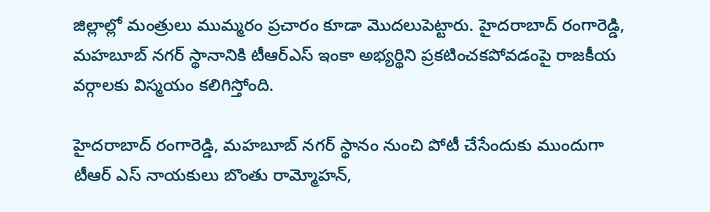జిల్లాల్లో మంత్రులు ముమ్మరం ప్రచారం కూడా మొదలుపెట్టారు. హైదరాబాద్ రంగారెడ్డి, మహబూబ్ నగర్ స్థానానికి టీఆర్ఎస్ ఇంకా అభ్యర్థిని ప్రకటించకపోవడంపై రాజకీయ వర్గాలకు విస్మయం కలిగిస్తోంది.

హైదరాబాద్ రంగారెడ్డి, మహబూబ్ నగర్ స్థానం నుంచి పోటీ చేసేందుకు ముందుగా టీఆర్ ఎస్ నాయకులు బొంతు రామ్మోహన్,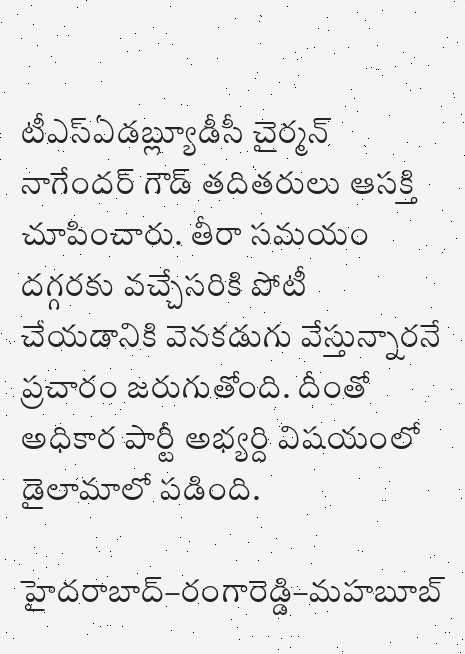టీఎస్ఏడబ్ల్యూడీసీ చైర్మన్ నాగేందర్ గౌడ్ తదితరులు ఆసక్తి చూపించారు. తీరా సమయం దగ్గరకు వచ్చేసరికి పోటీ చేయడానికి వెనకడుగు వేస్తున్నారనే ప్రచారం జరుగుతోంది. దీంతో అధికార పార్టీ అభ్యర్ది విషయంలో డైలామాలో పడింది.

హైదరాబాద్–రంగారెడ్డి–మహబూబ్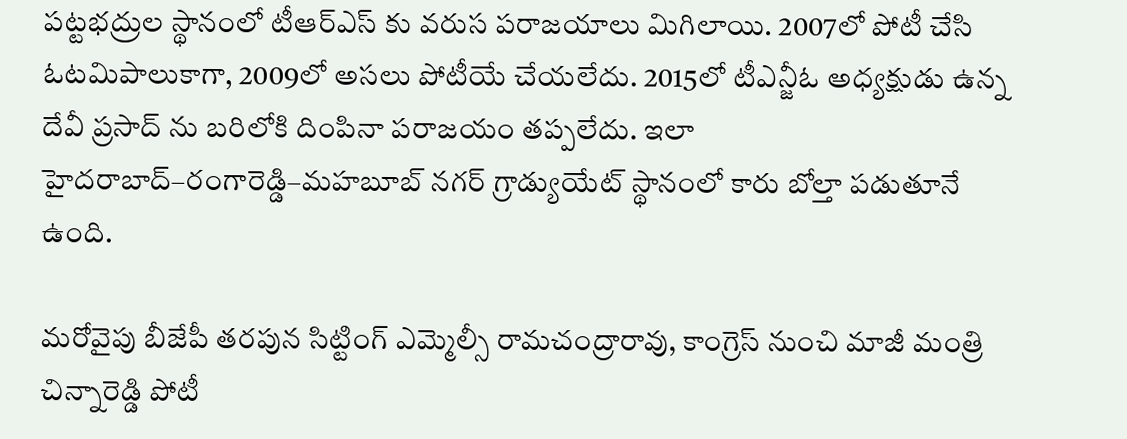పట్టభద్రుల స్థానంలో టీఆర్ఎస్ కు వరుస పరాజయాలు మిగిలాయి. 2007లో పోటీ చేసి ఓటమిపాలుకాగా, 2009లో అసలు పోటీయే చేయలేదు. 2015లో టీఎన్జీఓ అధ్యక్షుడు ఉన్న దేవీ ప్రసాద్ ను బరిలోకి దింపినా పరాజయం తప్పలేదు. ఇలా హైదరాబాద్–రంగారెడ్డి–మహబూబ్ నగర్ గ్రాడ్యుయేట్ స్థానంలో కారు బోల్తా పడుతూనే ఉంది.

మరోవైపు బీజేపీ తరపున సిట్టింగ్ ఎమ్మెల్సీ రామచంద్రారావు, కాంగ్రెస్ నుంచి మాజీ మంత్రి చిన్నారెడ్డి పోటీ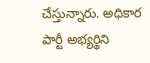చేస్తున్నారు. అధికార పార్టీ అభ్యర్థిని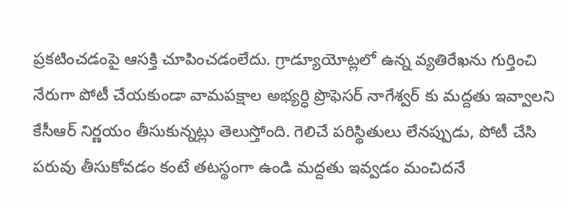ప్రకటించడంపై ఆసక్తి చూపించడంలేదు. గ్రాడ్యూయోట్లలో ఉన్న వ్యతిరేఖను గుర్తించి నేరుగా పోటీ చేయకుండా వామపక్షాల అభ్యర్ధి ప్రొఫెసర్ నాగేశ్వర్ కు మద్దతు ఇవ్వాలని కేసీఆర్ నిర్ణయం తీసుకున్నట్లు తెలుస్తోంది. గెలిచే పరిస్థితులు లేనప్పుడు, పోటీ చేసి పరువు తీసుకోవడం కంటే తటస్థంగా ఉండి మద్దతు ఇవ్వడం మంచిదనే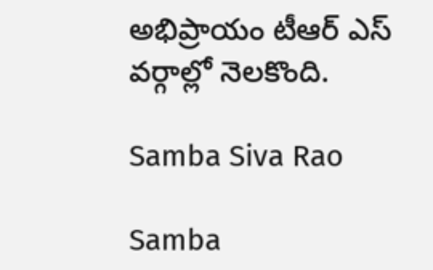అభిప్రాయం టీఆర్ ఎస్ వర్గాల్లో నెలకొంది.

Samba Siva Rao

Samba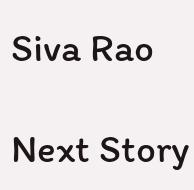Siva Rao

Next Story